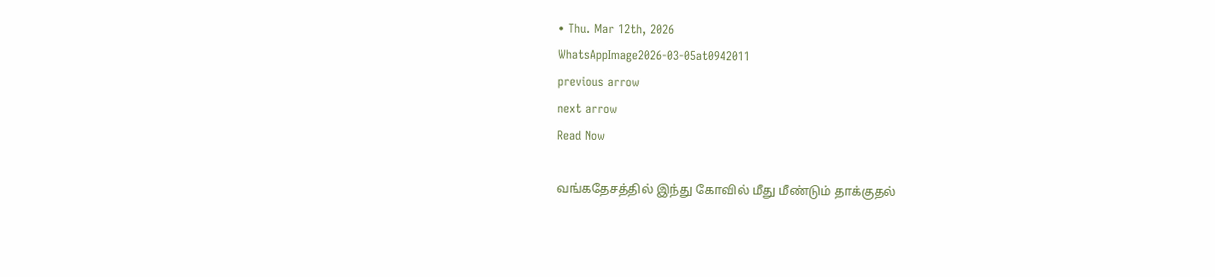• Thu. Mar 12th, 2026
WhatsAppImage2026-03-05at0942011
previous arrow
next arrow
Read Now

வங்கதேசத்தில் இந்து கோவில் மீது மீண்டும் தாக்குதல்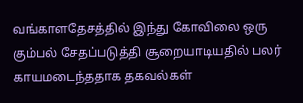வங்காளதேசத்தில் இந்து கோவிலை ஒரு கும்பல் சேதப்படுத்தி சூறையாடியதில் பலர் காயமடைந்ததாக தகவல்கள்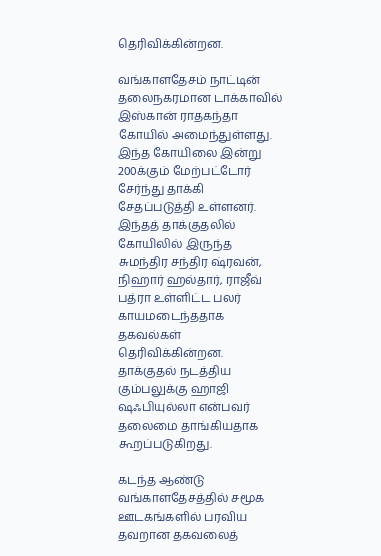தெரிவிக்கின்றன.

வங்காளதேசம் நாட்டின் தலைநகரமான டாக்காவில் இஸ்கான் ராதகந்தா கோயில் அமைந்துள்ளது. இந்த கோயிலை இன்று 200க்கும் மேற்பட்டோர் சேர்ந்து தாக்கி சேதப்படுத்தி உள்ளனர். இந்தத் தாக்குதலில் கோயிலில் இருந்த சுமந்திர சந்திர ஷ்ரவன், நிஹார் ஹல்தார், ராஜீவ் பத்ரா உள்ளிட்ட பலர் காயமடைந்ததாக தகவல்கள் தெரிவிக்கின்றன. தாக்குதல் நடத்திய கும்பலுக்கு ஹாஜி ஷஃபியுல்லா என்பவர் தலைமை தாங்கியதாக கூறப்படுகிறது.

கடந்த ஆண்டு வங்காளதேசத்தில் சமூக ஊடகங்களில் பரவிய தவறான தகவலைத்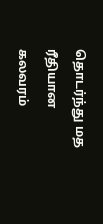தொடர்ந்து மத ரீதியான கலவரம்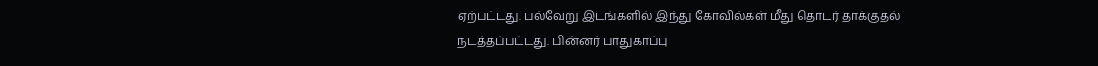ஏற்பட்டது. பல்வேறு இடங்களில் இந்து கோவில்கள் மீது தொடர் தாக்குதல் நடத்தப்பட்டது. பின்னர் பாதுகாப்பு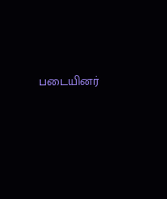படையினர்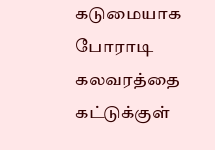கடுமையாக போராடி கலவரத்தை கட்டுக்குள்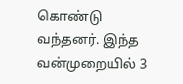கொண்டு வந்தனர். இந்த வன்முறையில் 3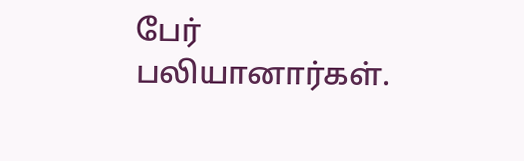பேர் பலியானார்கள்.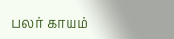பலர் காயம்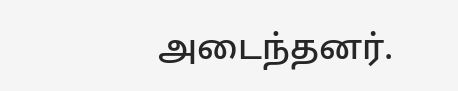அடைந்தனர்.